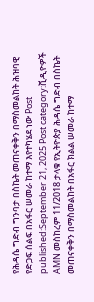የሕዳሴ ግድብ ግንባታ በስኬት መጠናቀቅን በማስመልከት ሕዝባዊ የድጋፍ ሰልፍ በአፋር ሠመራ ከተማ እየተካሄደ ነው Post published:September 21, 2025 Post category:ቪዲዮዎች AMN መስከረም 11/2018 ታላቁ የኢትዮጵያ ሕዳሴ ግድብ በስኬት መጠናቀቅን በማስመልከት በአፋር ክልል ሠመራ ከተማ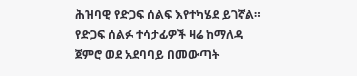ሕዝባዊ የድጋፍ ሰልፍ እየተካሄደ ይገኛል። የድጋፍ ሰልፉ ተሳታፊዎች ዛሬ ከማለዳ ጀምሮ ወደ አደባባይ በመውጣት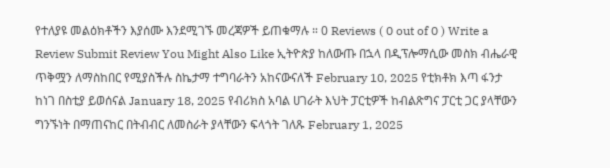የተለያዩ መልዕክቶችን እያሰሙ እንደሚገኙ መረጃዎች ይጠቁማሉ ። 0 Reviews ( 0 out of 0 ) Write a Review Submit Review You Might Also Like ኢትዮጵያ ከለውጡ በኋላ በዲፕሎማሲው መስክ ብሔራዊ ጥቅሟን ለማስከበር የሚያስችሉ ስኬታማ ተግባራትን አከናውናለች February 10, 2025 የቲክቶክ እጣ ፋንታ ከነገ በስቲያ ይወሰናል January 18, 2025 የብሪክስ አባል ሀገራት እህት ፓርቲዎች ከብልጽግና ፓርቲ ጋር ያላቸውን ግንኙነት በማጠናከር በትብብር ለመስራት ያላቸውን ፍላጎት ገለጹ February 1, 2025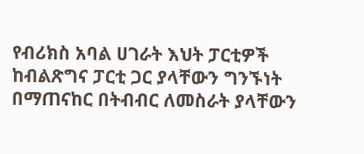የብሪክስ አባል ሀገራት እህት ፓርቲዎች ከብልጽግና ፓርቲ ጋር ያላቸውን ግንኙነት በማጠናከር በትብብር ለመስራት ያላቸውን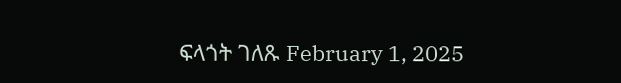ፍላጎት ገለጹ February 1, 2025